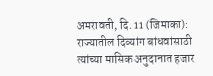अमरावती, दि. 11 (जिमाका): राज्यातील दिव्यांग बांधवांसाठी त्यांच्या मासिक अनुदानात हजार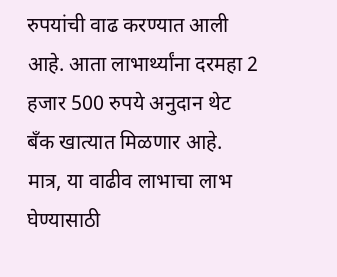रुपयांची वाढ करण्यात आली आहे. आता लाभार्थ्यांना दरमहा 2 हजार 500 रुपये अनुदान थेट बँक खात्यात मिळणार आहे. मात्र, या वाढीव लाभाचा लाभ घेण्यासाठी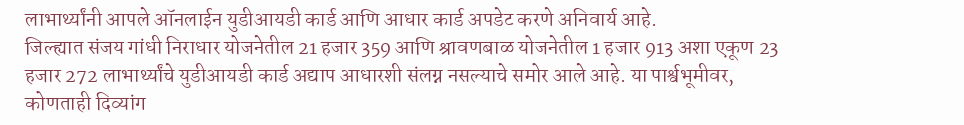लाभार्थ्यांनी आपले ऑनलाईन युडीआयडी कार्ड आणि आधार कार्ड अपडेट करणे अनिवार्य आहे.
जिल्ह्यात संजय गांधी निराधार योजनेतील 21 हजार 359 आणि श्रावणबाळ योजनेतील 1 हजार 913 अशा एकूण 23 हजार 272 लाभार्थ्यांचे युडीआयडी कार्ड अद्याप आधारशी संलग्न नसल्याचे समोर आले आहे. या पार्श्वभूमीवर, कोणताही दिव्यांग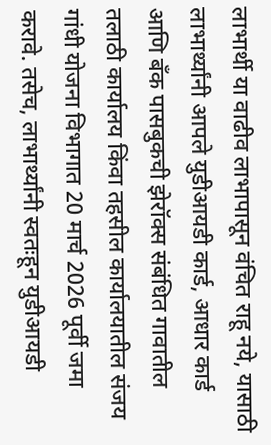लाभार्थी या वाढीव लाभापासून वंचित राहू नये, यासाठी लाभार्थ्यांनी आपले युडीआयडी कार्ड, आधार कार्ड आणि बँक पासबुकची झेरॉक्स संबंधित गावातील तलाठी कार्यालय किंवा तहसील कार्यालयातील संजय गांधी योजना विभागात 20 मार्च 2026 पूर्वी जमा करावे. तसेच, लाभार्थ्यांनी स्वतःहून युडीआयडी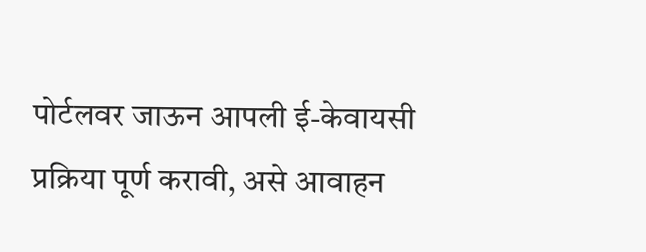पोर्टलवर जाऊन आपली ई-केवायसी प्रक्रिया पूर्ण करावी, असे आवाहन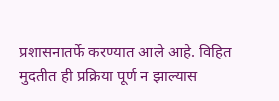प्रशासनातर्फे करण्यात आले आहे. विहित मुदतीत ही प्रक्रिया पूर्ण न झाल्यास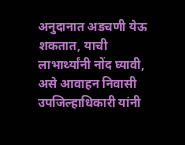अनुदानात अडचणी येऊ शकतात, याची लाभार्थ्यांनी नोंद घ्यावी, असे आवाहन निवासी उपजिल्हाधिकारी यांनी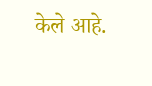केले आहे.